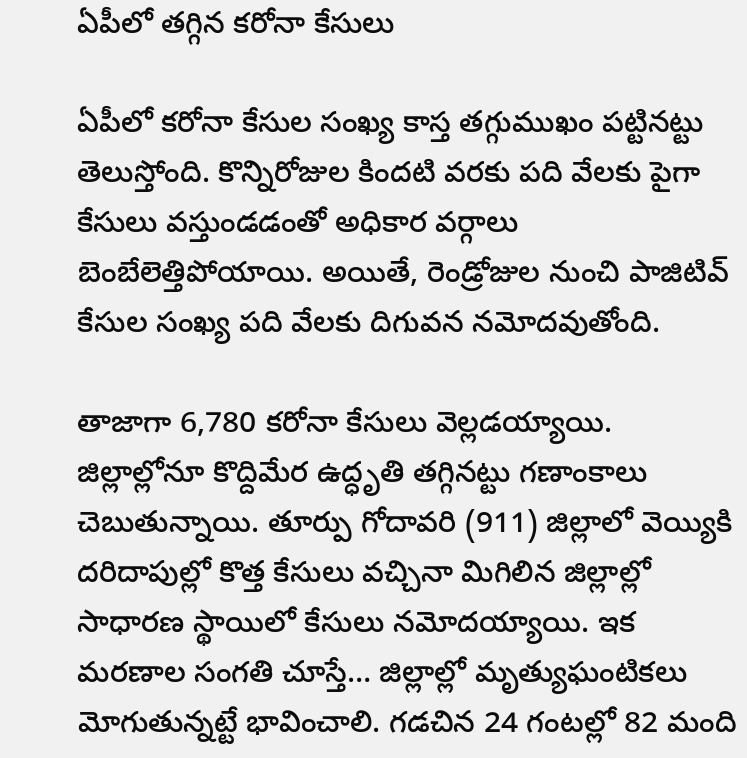ఏపీలో తగ్గిన కరోనా కేసులు

ఏపీలో కరోనా కేసుల సంఖ్య కాస్త తగ్గుముఖం పట్టినట్టు తెలుస్తోంది. కొన్నిరోజుల కిందటి వరకు పది వేలకు పైగా కేసులు వస్తుండడంతో అధికార వర్గాలు బెంబేలెత్తిపోయాయి. అయితే, రెండ్రోజుల నుంచి పాజిటివ్ కేసుల సంఖ్య పది వేలకు దిగువన నమోదవుతోంది.

తాజాగా 6,780 కరోనా కేసులు వెల్లడయ్యాయి. జిల్లాల్లోనూ కొద్దిమేర ఉద్ధృతి తగ్గినట్టు గణాంకాలు చెబుతున్నాయి. తూర్పు గోదావరి (911) జిల్లాలో వెయ్యికి దరిదాపుల్లో కొత్త కేసులు వచ్చినా మిగిలిన జిల్లాల్లో సాధారణ స్థాయిలో కేసులు నమోదయ్యాయి. ఇక మరణాల సంగతి చూస్తే… జిల్లాల్లో మృత్యుఘంటికలు మోగుతున్నట్టే భావించాలి. గడచిన 24 గంటల్లో 82 మంది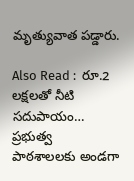మృత్యువాత పడ్డారు.

Also Read :  రూ.2 లక్షలతో నీటి సదుపాయం… ప్రభుత్వ పాఠశాలలకు అండగా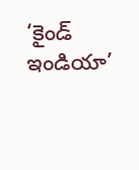‘కైండ్ ఇండియా’